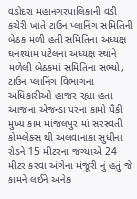વડોદરા મહાનગરપાલિકાની વડી કચેરી ખાતે ટાઉન પ્લાનિંગ સમિતિની બેઠક મળી હતી સમિતિના અધ્યક્ષ ઘનશ્યામ પટેલના અધ્યક્ષ સ્થાને મળેલી બેઠકમાં સમિતિના સભ્યો, ટાઉન પ્લાનિંગ વિભાગના અધિકારીઓ હાજર રહ્યા હતા આજના એજન્ડા પરના કામો પૈકી મુખ્ય કામ માંજલપુર માં સરસ્વતી કોમ્પ્લેક્સ થી અલવાનાકા સુધીના રોડને 15 મીટરના જગ્યાએ 24 મીટર કરવા અંગેના મંજૂરી નું હતું જે કામને લઈને અનેક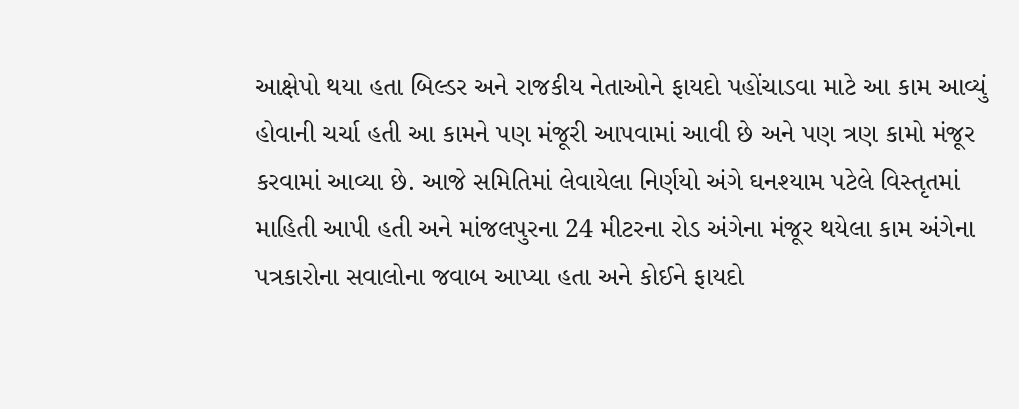આક્ષેપો થયા હતા બિલ્ડર અને રાજકીય નેતાઓને ફાયદો પહોંચાડવા માટે આ કામ આવ્યું હોવાની ચર્ચા હતી આ કામને પણ મંજૂરી આપવામાં આવી છે અને પણ ત્રણ કામો મંજૂર કરવામાં આવ્યા છે. આજે સમિતિમાં લેવાયેલા નિર્ણયો અંગે ઘનશ્યામ પટેલે વિસ્તૃતમાં માહિતી આપી હતી અને માંજલપુરના 24 મીટરના રોડ અંગેના મંજૂર થયેલા કામ અંગેના પત્રકારોના સવાલોના જવાબ આપ્યા હતા અને કોઈને ફાયદો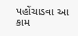પહોંચાડવા આ કામ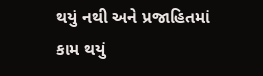થયું નથી અને પ્રજાહિતમાં કામ થયું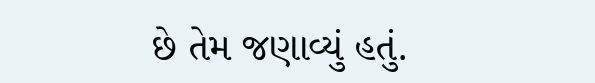છે તેમ જણાવ્યું હતું.